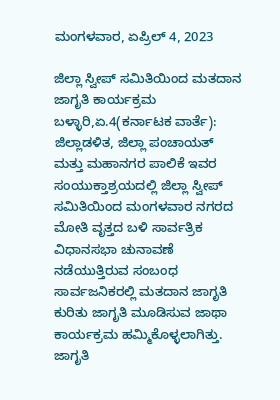ಮಂಗಳವಾರ, ಏಪ್ರಿಲ್ 4, 2023

ಜಿಲ್ಲಾ ಸ್ವೀಪ್ ಸಮಿತಿಯಿಂದ ಮತದಾನ ಜಾಗೃತಿ ಕಾರ್ಯಕ್ರಮ ಬಳ್ಳಾರಿ,ಏ.4(ಕರ್ನಾಟಕ ವಾರ್ತೆ): ಜಿಲ್ಲಾಡಳಿತ, ಜಿಲ್ಲಾ ಪಂಚಾಯತ್ ಮತ್ತು ಮಹಾನಗರ ಪಾಲಿಕೆ ಇವರ ಸಂಯುಕ್ತಾಶ್ರಯದಲ್ಲಿ ಜಿಲ್ಲಾ ಸ್ವೀಪ್ ಸಮಿತಿಯಿಂದ ಮಂಗಳವಾರ ನಗರದ ಮೋತಿ ವೃತ್ತದ ಬಳಿ ಸಾರ್ವತ್ರಿಕ ವಿಧಾನಸಭಾ ಚುನಾವಣೆ ನಡೆಯುತ್ತಿರುವ ಸಂಬಂಧ ಸಾರ್ವಜನಿಕರಲ್ಲಿ ಮತದಾನ ಜಾಗೃತಿ ಕುರಿತು ಜಾಗೃತಿ ಮೂಡಿಸುವ ಜಾಥಾ ಕಾರ್ಯಕ್ರಮ ಹಮ್ಮಿಕೊಳ್ಳಲಾಗಿತ್ತು. ಜಾಗೃತಿ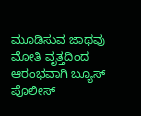ಮೂಡಿಸುವ ಜಾಥವು ಮೋತಿ ವೃತ್ತದಿಂದ ಆರಂಭವಾಗಿ ಬ್ಯೂಸ್ ಪೊಲೀಸ್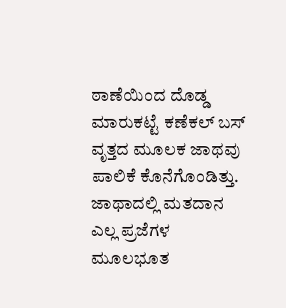ಠಾಣೆಯಿಂದ ದೊಡ್ಡ ಮಾರುಕಟ್ಟೆ ಕಣೆಕಲ್ ಬಸ್ ವೃತ್ತದ ಮೂಲಕ ಜಾಥವು ಪಾಲಿಕೆ ಕೊನೆಗೊಂಡಿತ್ತು. ಜಾಥಾದಲ್ಲಿ ಮತದಾನ ಎಲ್ಲ ಪ್ರಜೆಗಳ ಮೂಲಭೂತ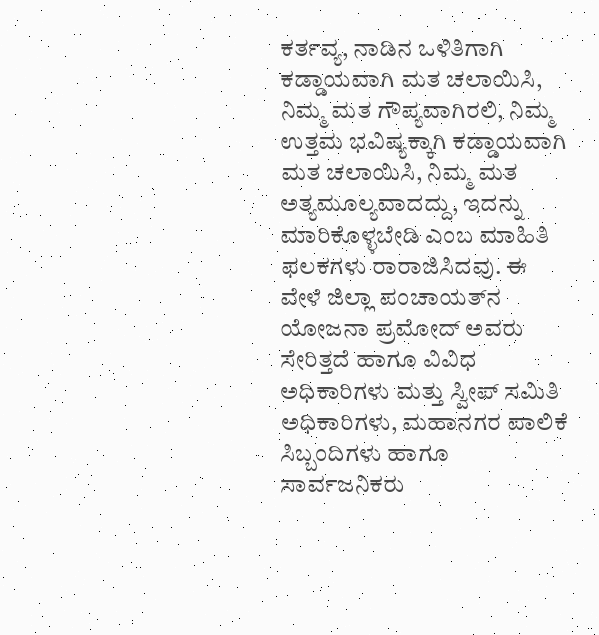ಕರ್ತವ್ಯ, ನಾಡಿನ ಒಳಿತಿಗಾಗಿ ಕಡ್ಡಾಯವಾಗಿ ಮತ ಚಲಾಯಿಸಿ, ನಿಮ್ಮ ಮತ ಗೌಪ್ಯವಾಗಿರಲಿ, ನಿಮ್ಮ ಉತ್ತಮ ಭವಿಷ್ಯಕ್ಕಾಗಿ ಕಡ್ಡಾಯವಾಗಿ ಮತ ಚಲಾಯಿಸಿ, ನಿಮ್ಮ ಮತ ಅತ್ಯಮೂಲ್ಯವಾದದ್ದು, ಇದನ್ನು ಮಾರಿಕೊಳ್ಳಬೇಡಿ ಎಂಬ ಮಾಹಿತಿ ಫಲಕಗಳು ರಾರಾಜಿಸಿದವು. ಈ ವೇಳೆ ಜಿಲ್ಲಾ ಪಂಚಾಯತ್‍ನ ಯೋಜನಾ ಪ್ರಮೋದ್ ಅವರು ಸೇರಿತ್ತದೆ ಹಾಗೂ ವಿವಿಧ ಅಧಿಕಾರಿಗಳು ಮತ್ತು ಸ್ವೀಪ್ ಸಮಿತಿ ಅಧಿಕಾರಿಗಳು, ಮಹಾನಗರ ಪಾಲಿಕೆ ಸಿಬ್ಬಂದಿಗಳು ಹಾಗೂ ಸಾರ್ವಜನಿಕರು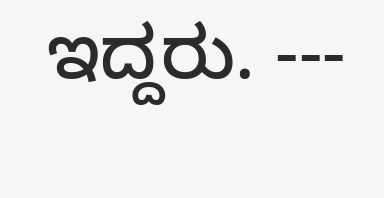ಇದ್ದರು. ---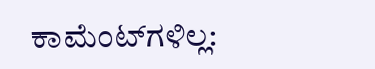ಕಾಮೆಂಟ್‌ಗಳಿಲ್ಲ: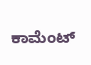ಕಾಮೆಂಟ್‌‌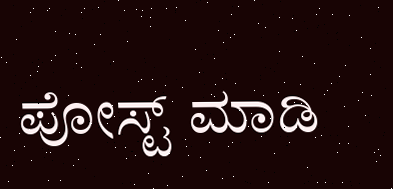ಪೋಸ್ಟ್‌ ಮಾಡಿ